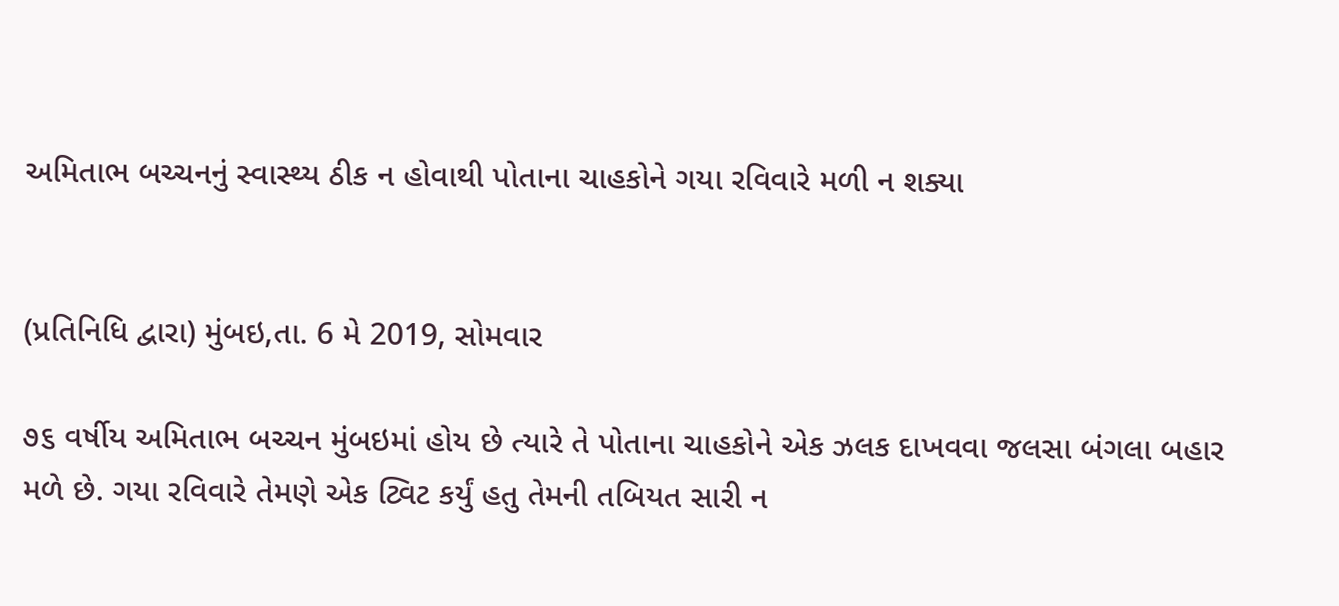અમિતાભ બચ્ચનનું સ્વાસ્થ્ય ઠીક ન હોવાથી પોતાના ચાહકોને ગયા રવિવારે મળી ન શક્યા


(પ્રતિનિધિ દ્વારા) મુંબઇ,તા. 6 મે 2019, સોમવાર

૭૬ વર્ષીય અમિતાભ બચ્ચન મુંબઇમાં હોય છે ત્યારે તે પોતાના ચાહકોને એક ઝલક દાખવવા જલસા બંગલા બહાર મળે છે. ગયા રવિવારે તેમણે એક ટ્વિટ કર્યું હતુ તેમની તબિયત સારી ન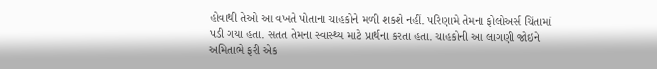હોવાથી તેઓ આ વખતે પોતાના ચાહકોને મળી શકશે નહીં. પરિણામે તેમના ફોલોઅર્સ ચિંતામાં પડી ગયા હતા. સતત તેમના સ્વાસ્થ્ય માટે પ્રાર્થના કરતા હતા. ચાહકોની આ લાગણી જોઇને અમિતાભે ફરી એક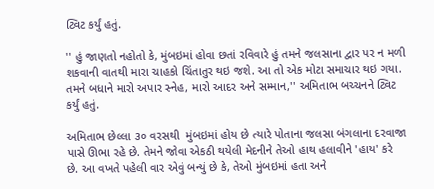ટ્વિટ કર્યું હતું.

'' હું જાણતો નહોતો કે, મુંબઇમાં હોવા છતાં રવિવારે હું તમને જલસાના દ્વાર પર ન મળી શકવાની વાતથી મારા ચાહકો ચિંતાતુર થઇ જશે. આ તો એક મોટા સમાચાર થઇ ગયા. તમને બધાને મારો અપાર સ્નેહ, મારો આદર અને સમ્માન,'' અમિતાભ બચ્ચનને ટ્વિટ કર્યું હતું.

અમિતાભ છેલ્લા ૩૦ વરસથી  મુંબઇમાં હોય છે ત્યારે પોતાના જલસા બંગલાના દરવાજા પાસે ઊભા રહે છે. તેમને જોવા એકઠી થયેલી મેદનીને તેઓ હાથ હલાવીને 'હાય' કરે છે. આ વખતે પહેલી વાર એવું બન્યું છે કે, તેઓ મુંબઇમાં હતા અને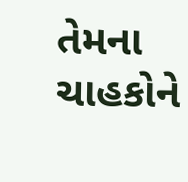તેમના ચાહકોને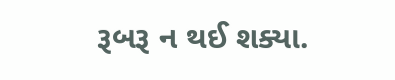રૂબરૂ ન થઈ શક્યા.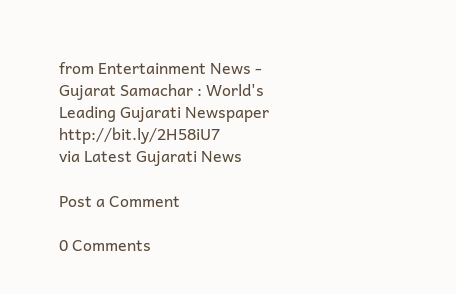from Entertainment News - Gujarat Samachar : World's Leading Gujarati Newspaper http://bit.ly/2H58iU7
via Latest Gujarati News

Post a Comment

0 Comments